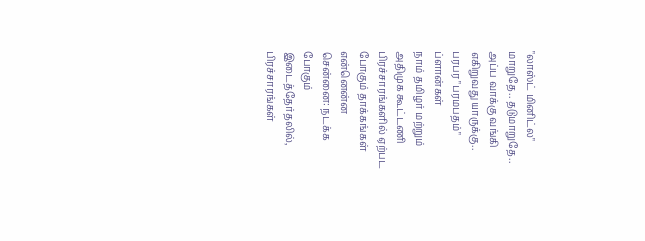"லாஸ்ட் மினிட்ல" மாறுதே.. தடுமாறுதே.. அப்ப வாக்கு வங்கி எகிறுவது யாருக்கு.. பரபர "பரமபதம்" ப்ளான்கள்
நாம் தமிழர் மற்றும் அதிமுக கூட்டணி பிரச்சாரங்களில் ஏற்பட போகும் தாக்கங்கள் என்னென்ன
சென்னை: நடக்க போகும் இடைத்தேர்தலில், பிரச்சாரங்கள்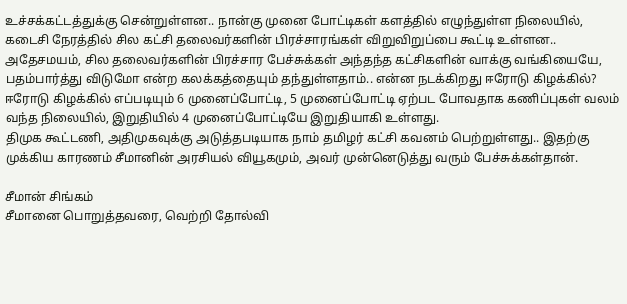உச்சக்கட்டத்துக்கு சென்றுள்ளன.. நான்கு முனை போட்டிகள் களத்தில் எழுந்துள்ள நிலையில், கடைசி நேரத்தில் சில கட்சி தலைவர்களின் பிரச்சாரங்கள் விறுவிறுப்பை கூட்டி உள்ளன.. அதேசமயம், சில தலைவர்களின் பிரச்சார பேச்சுக்கள் அந்தந்த கட்சிகளின் வாக்கு வங்கியையே, பதம்பார்த்து விடுமோ என்ற கலக்கத்தையும் தந்துள்ளதாம்.. என்ன நடக்கிறது ஈரோடு கிழக்கில்?
ஈரோடு கிழக்கில் எப்படியும் 6 முனைப்போட்டி, 5 முனைப்போட்டி ஏற்பட போவதாக கணிப்புகள் வலம் வந்த நிலையில், இறுதியில் 4 முனைப்போட்டியே இறுதியாகி உள்ளது.
திமுக கூட்டணி, அதிமுகவுக்கு அடுத்தபடியாக நாம் தமிழர் கட்சி கவனம் பெற்றுள்ளது.. இதற்கு முக்கிய காரணம் சீமானின் அரசியல் வியூகமும், அவர் முன்னெடுத்து வரும் பேச்சுக்கள்தான்.

சீமான் சிங்கம்
சீமானை பொறுத்தவரை, வெற்றி தோல்வி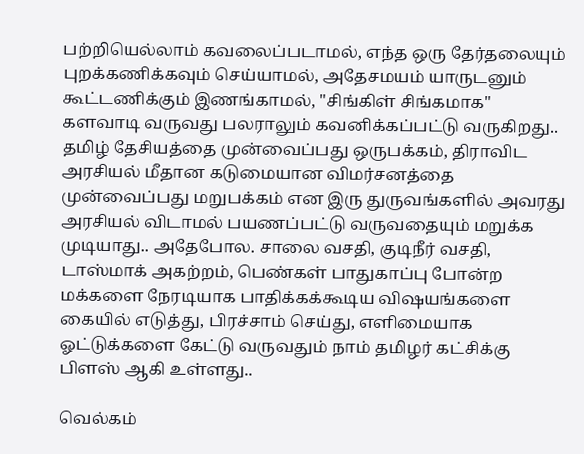பற்றியெல்லாம் கவலைப்படாமல், எந்த ஒரு தேர்தலையும் புறக்கணிக்கவும் செய்யாமல், அதேசமயம் யாருடனும் கூட்டணிக்கும் இணங்காமல், "சிங்கிள் சிங்கமாக" களவாடி வருவது பலராலும் கவனிக்கப்பட்டு வருகிறது.. தமிழ் தேசியத்தை முன்வைப்பது ஒருபக்கம், திராவிட அரசியல் மீதான கடுமையான விமர்சனத்தை முன்வைப்பது மறுபக்கம் என இரு துருவங்களில் அவரது அரசியல் விடாமல் பயணப்பட்டு வருவதையும் மறுக்க முடியாது.. அதேபோல. சாலை வசதி, குடிநீர் வசதி, டாஸ்மாக் அகற்றம், பெண்கள் பாதுகாப்பு போன்ற மக்களை நேரடியாக பாதிக்கக்கூடிய விஷயங்களை கையில் எடுத்து, பிரச்சாம் செய்து, எளிமையாக ஓட்டுக்களை கேட்டு வருவதும் நாம் தமிழர் கட்சிக்கு பிளஸ் ஆகி உள்ளது..

வெல்கம்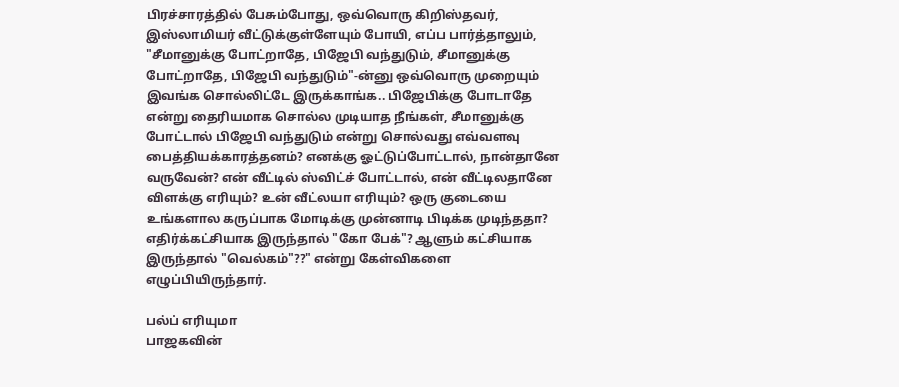பிரச்சாரத்தில் பேசும்போது, ஒவ்வொரு கிறிஸ்தவர், இஸ்லாமியர் வீட்டுக்குள்ளேயும் போயி, எப்ப பார்த்தாலும், "சீமானுக்கு போட்றாதே, பிஜேபி வந்துடும், சீமானுக்கு போட்றாதே, பிஜேபி வந்துடும்"-ன்னு ஒவ்வொரு முறையும் இவங்க சொல்லிட்டே இருக்காங்க.. பிஜேபிக்கு போடாதே என்று தைரியமாக சொல்ல முடியாத நீங்கள், சீமானுக்கு போட்டால் பிஜேபி வந்துடும் என்று சொல்வது எவ்வளவு பைத்தியக்காரத்தனம்? எனக்கு ஓட்டுப்போட்டால், நான்தானே வருவேன்? என் வீட்டில் ஸ்விட்ச் போட்டால், என் வீட்டிலதானே விளக்கு எரியும்? உன் வீட்லயா எரியும்? ஒரு குடையை உங்களால கருப்பாக மோடிக்கு முன்னாடி பிடிக்க முடிந்ததா? எதிர்க்கட்சியாக இருந்தால் "கோ பேக்"? ஆளும் கட்சியாக இருந்தால் "வெல்கம்"??" என்று கேள்விகளை எழுப்பியிருந்தார்.

பல்ப் எரியுமா
பாஜகவின்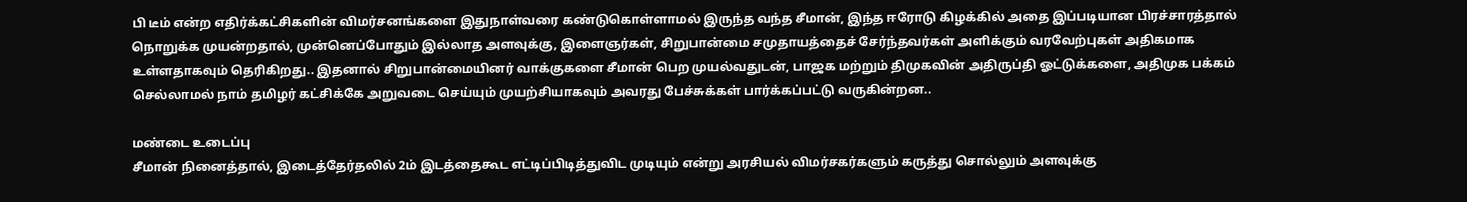பி டீம் என்ற எதிர்க்கட்சிகளின் விமர்சனங்களை இதுநாள்வரை கண்டுகொள்ளாமல் இருந்த வந்த சீமான், இந்த ஈரோடு கிழக்கில் அதை இப்படியான பிரச்சாரத்தால் நொறுக்க முயன்றதால், முன்னெப்போதும் இல்லாத அளவுக்கு, இளைஞர்கள், சிறுபான்மை சமுதாயத்தைச் சேர்ந்தவர்கள் அளிக்கும் வரவேற்புகள் அதிகமாக உள்ளதாகவும் தெரிகிறது.. இதனால் சிறுபான்மையினர் வாக்குகளை சீமான் பெற முயல்வதுடன், பாஜக மற்றும் திமுகவின் அதிருப்தி ஓட்டுக்களை, அதிமுக பக்கம் செல்லாமல் நாம் தமிழர் கட்சிக்கே அறுவடை செய்யும் முயற்சியாகவும் அவரது பேச்சுக்கள் பார்க்கப்பட்டு வருகின்றன..

மண்டை உடைப்பு
சீமான் நினைத்தால், இடைத்தேர்தலில் 2ம் இடத்தைகூட எட்டிப்பிடித்துவிட முடியும் என்று அரசியல் விமர்சகர்களும் கருத்து சொல்லும் அளவுக்கு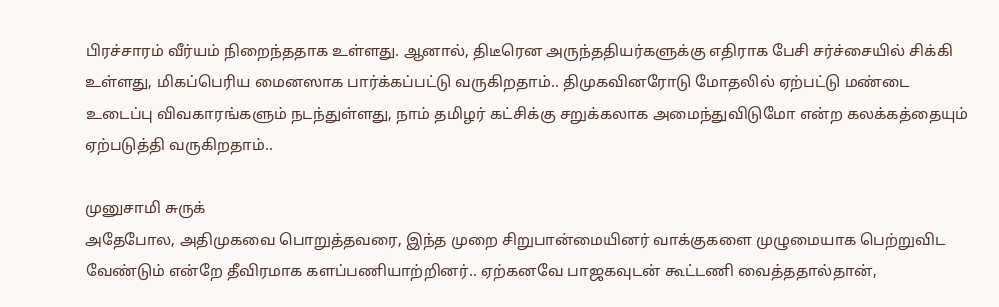பிரச்சாரம் வீர்யம் நிறைந்ததாக உள்ளது. ஆனால், திடீரென அருந்ததியர்களுக்கு எதிராக பேசி சர்ச்சையில் சிக்கி உள்ளது, மிகப்பெரிய மைனஸாக பார்க்கப்பட்டு வருகிறதாம்.. திமுகவினரோடு மோதலில் ஏற்பட்டு மண்டை உடைப்பு விவகாரங்களும் நடந்துள்ளது, நாம் தமிழர் கட்சிக்கு சறுக்கலாக அமைந்துவிடுமோ என்ற கலக்கத்தையும் ஏற்படுத்தி வருகிறதாம்..

முனுசாமி சுருக்
அதேபோல, அதிமுகவை பொறுத்தவரை, இந்த முறை சிறுபான்மையினர் வாக்குகளை முழுமையாக பெற்றுவிட வேண்டும் என்றே தீவிரமாக களப்பணியாற்றினர்.. ஏற்கனவே பாஜகவுடன் கூட்டணி வைத்ததால்தான்,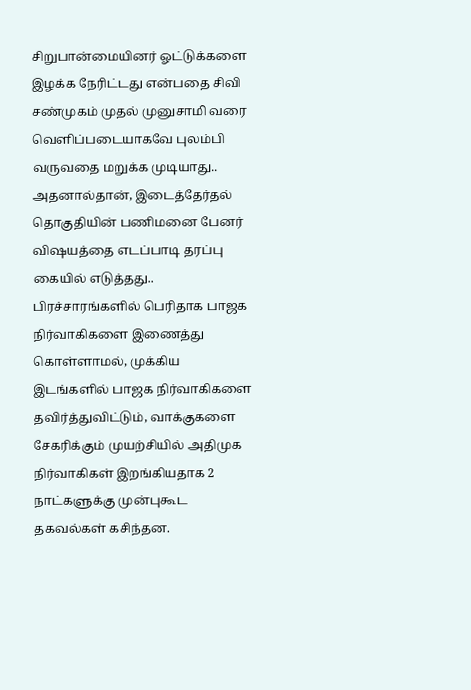சிறுபான்மையினர் ஓட்டுக்களை இழக்க நேரிட்டது என்பதை சிவி சண்முகம் முதல் முனுசாமி வரை வெளிப்படையாகவே புலம்பி வருவதை மறுக்க முடியாது.. அதனால்தான், இடைத்தேர்தல் தொகுதியின் பணிமனை பேனர் விஷயத்தை எடப்பாடி தரப்பு கையில் எடுத்தது.. பிரச்சாரங்களில் பெரிதாக பாஜக நிர்வாகிகளை இணைத்து கொள்ளாமல், முக்கிய இடங்களில் பாஜக நிர்வாகிகளை தவிர்த்துவிட்டும், வாக்குகளை சேகரிக்கும் முயற்சியில் அதிமுக நிர்வாகிகள் இறங்கியதாக 2 நாட்களுக்கு முன்புகூட தகவல்கள் கசிந்தன.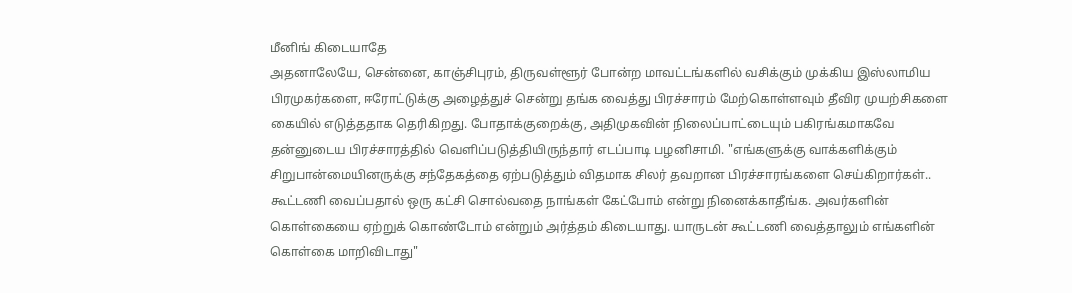மீனிங் கிடையாதே
அதனாலேயே, சென்னை, காஞ்சிபுரம், திருவள்ளூர் போன்ற மாவட்டங்களில் வசிக்கும் முக்கிய இஸ்லாமிய பிரமுகர்களை, ஈரோட்டுக்கு அழைத்துச் சென்று தங்க வைத்து பிரச்சாரம் மேற்கொள்ளவும் தீவிர முயற்சிகளை கையில் எடுத்ததாக தெரிகிறது. போதாக்குறைக்கு, அதிமுகவின் நிலைப்பாட்டையும் பகிரங்கமாகவே தன்னுடைய பிரச்சாரத்தில் வெளிப்படுத்தியிருந்தார் எடப்பாடி பழனிசாமி. "எங்களுக்கு வாக்களிக்கும் சிறுபான்மையினருக்கு சந்தேகத்தை ஏற்படுத்தும் விதமாக சிலர் தவறான பிரச்சாரங்களை செய்கிறார்கள்.. கூட்டணி வைப்பதால் ஒரு கட்சி சொல்வதை நாங்கள் கேட்போம் என்று நினைக்காதீங்க. அவர்களின் கொள்கையை ஏற்றுக் கொண்டோம் என்றும் அர்த்தம் கிடையாது. யாருடன் கூட்டணி வைத்தாலும் எங்களின் கொள்கை மாறிவிடாது"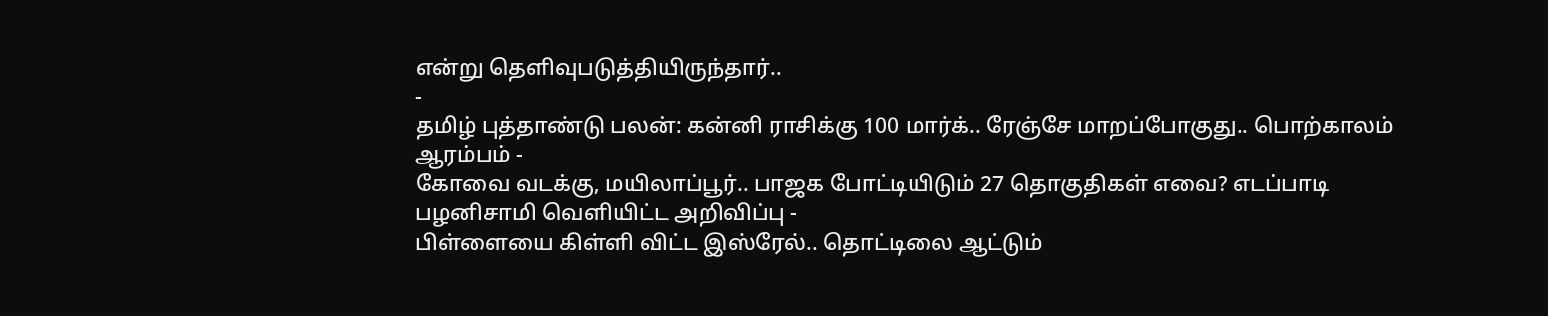என்று தெளிவுபடுத்தியிருந்தார்..
-
தமிழ் புத்தாண்டு பலன்: கன்னி ராசிக்கு 100 மார்க்.. ரேஞ்சே மாறப்போகுது.. பொற்காலம் ஆரம்பம் -
கோவை வடக்கு, மயிலாப்பூர்.. பாஜக போட்டியிடும் 27 தொகுதிகள் எவை? எடப்பாடி பழனிசாமி வெளியிட்ட அறிவிப்பு -
பிள்ளையை கிள்ளி விட்ட இஸ்ரேல்.. தொட்டிலை ஆட்டும்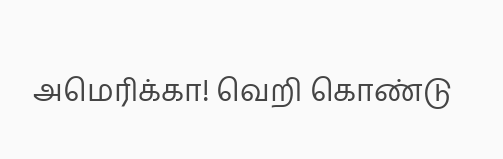அமெரிக்கா! வெறி கொண்டு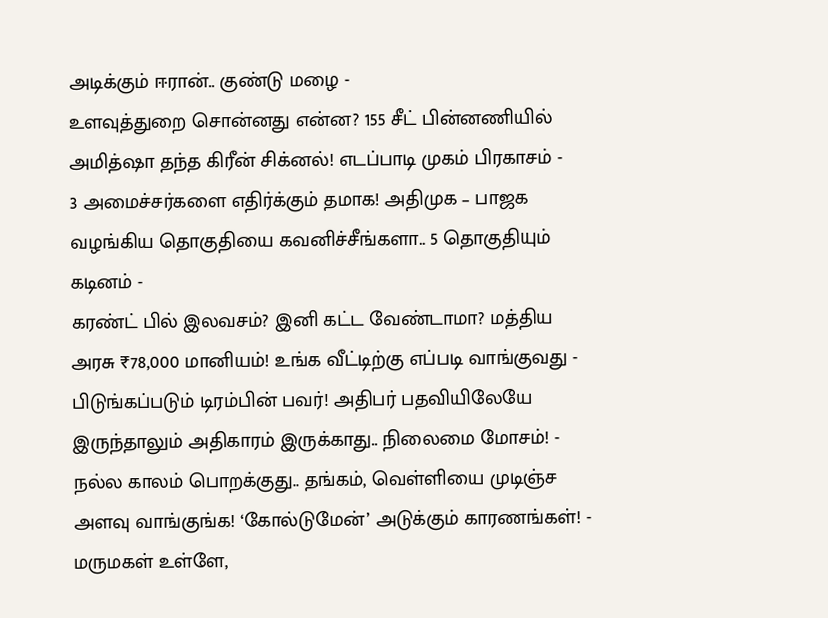அடிக்கும் ஈரான்.. குண்டு மழை -
உளவுத்துறை சொன்னது என்ன? 155 சீட் பின்னணியில் அமித்ஷா தந்த கிரீன் சிக்னல்! எடப்பாடி முகம் பிரகாசம் -
3 அமைச்சர்களை எதிர்க்கும் தமாக! அதிமுக – பாஜக வழங்கிய தொகுதியை கவனிச்சீங்களா.. 5 தொகுதியும் கடினம் -
கரண்ட் பில் இலவசம்? இனி கட்ட வேண்டாமா? மத்திய அரசு ₹78,000 மானியம்! உங்க வீட்டிற்கு எப்படி வாங்குவது -
பிடுங்கப்படும் டிரம்பின் பவர்! அதிபர் பதவியிலேயே இருந்தாலும் அதிகாரம் இருக்காது.. நிலைமை மோசம்! -
நல்ல காலம் பொறக்குது.. தங்கம், வெள்ளியை முடிஞ்ச அளவு வாங்குங்க! ‘கோல்டுமேன்’ அடுக்கும் காரணங்கள்! -
மருமகள் உள்ளே,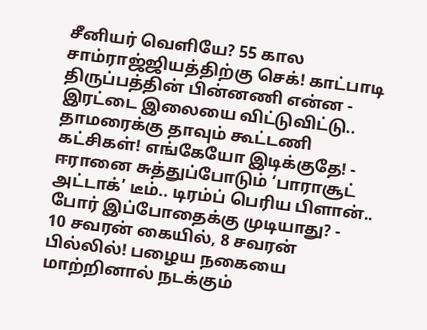சீனியர் வெளியே? 55 கால சாம்ராஜ்ஜியத்திற்கு செக்! காட்பாடி திருப்பத்தின் பின்னணி என்ன -
இரட்டை இலையை விட்டுவிட்டு.. தாமரைக்கு தாவும் கூட்டணி கட்சிகள்! எங்கேயோ இடிக்குதே! -
ஈரானை சுத்துப்போடும் ‘பாராசூட் அட்டாக்’ டீம்.. டிரம்ப் பெரிய பிளான்.. போர் இப்போதைக்கு முடியாது? -
10 சவரன் கையில், 8 சவரன் பில்லில்! பழைய நகையை மாற்றினால் நடக்கும்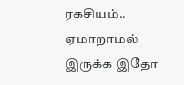ரகசியம்.. ஏமாறாமல் இருக்க இதோ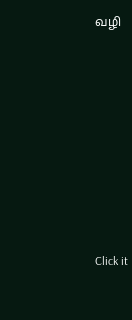வழி












Click it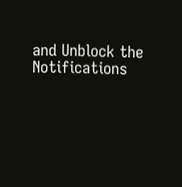and Unblock the Notifications